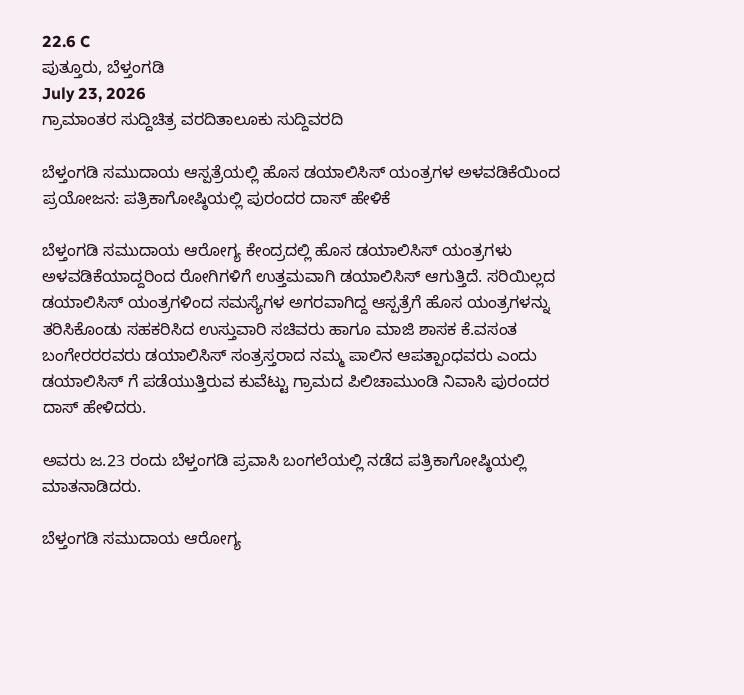22.6 C
ಪುತ್ತೂರು, ಬೆಳ್ತಂಗಡಿ
July 23, 2026
ಗ್ರಾಮಾಂತರ ಸುದ್ದಿಚಿತ್ರ ವರದಿತಾಲೂಕು ಸುದ್ದಿವರದಿ

ಬೆಳ್ತಂಗಡಿ ಸಮುದಾಯ ಆಸ್ಪತ್ರೆಯಲ್ಲಿ ಹೊಸ ಡಯಾಲಿಸಿಸ್ ಯಂತ್ರಗಳ ಅಳವಡಿಕೆಯಿಂದ ಪ್ರಯೋಜನ: ಪತ್ರಿಕಾಗೋಷ್ಠಿಯಲ್ಲಿ ಪುರಂದರ ದಾಸ್ ಹೇಳಿಕೆ

ಬೆಳ್ತಂಗಡಿ ಸಮುದಾಯ ಆರೋಗ್ಯ ಕೇಂದ್ರದಲ್ಲಿ ಹೊಸ ಡಯಾಲಿಸಿಸ್ ಯಂತ್ರಗಳು ಅಳವಡಿಕೆಯಾದ್ದರಿಂದ ರೋಗಿಗಳಿಗೆ ಉತ್ತಮವಾಗಿ ಡಯಾಲಿಸಿಸ್ ಆಗುತ್ತಿದೆ. ಸರಿಯಿಲ್ಲದ ಡಯಾಲಿಸಿಸ್ ಯಂತ್ರಗಳಿಂದ ಸಮಸ್ಯೆಗಳ ಅಗರವಾಗಿದ್ದ ಆಸ್ಪತ್ರೆಗೆ ಹೊಸ ಯಂತ್ರಗಳನ್ನು ತರಿಸಿಕೊಂಡು ಸಹಕರಿಸಿದ ಉಸ್ತುವಾರಿ ಸಚಿವರು ಹಾಗೂ ಮಾಜಿ ಶಾಸಕ ಕೆ.ವಸಂತ ಬಂಗೇರರರವರು ಡಯಾಲಿಸಿಸ್ ಸಂತ್ರಸ್ತರಾದ ನಮ್ಮ ಪಾಲಿನ ಆಪತ್ಪಾಂಧವರು ಎಂದು ಡಯಾಲಿಸಿಸ್ ಗೆ ಪಡೆಯುತ್ತಿರುವ ಕುವೆಟ್ಟು ಗ್ರಾಮದ ಪಿಲಿಚಾಮುಂಡಿ ನಿವಾಸಿ ಪುರಂದರ ದಾಸ್ ಹೇಳಿದರು.

ಅವರು ಜ.23 ರಂದು ಬೆಳ್ತಂಗಡಿ ಪ್ರವಾಸಿ ಬಂಗಲೆಯಲ್ಲಿ ನಡೆದ ಪತ್ರಿಕಾಗೋಷ್ಠಿಯಲ್ಲಿ ಮಾತನಾಡಿದರು.

ಬೆಳ್ತಂಗಡಿ ಸಮುದಾಯ ಆರೋಗ್ಯ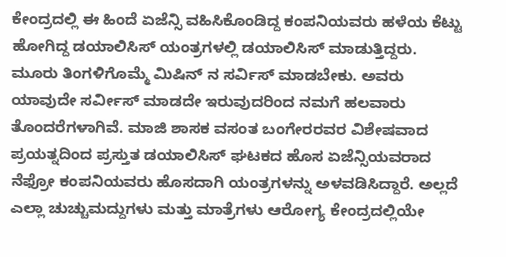ಕೇಂದ್ರದಲ್ಲಿ ಈ ಹಿಂದೆ ಏಜೆನ್ಸಿ ವಹಿಸಿಕೊಂಡಿದ್ದ ಕಂಪನಿಯವರು ಹಳೆಯ ಕೆಟ್ಟು ಹೋಗಿದ್ದ ಡಯಾಲಿಸಿಸ್ ಯಂತ್ರಗಳಲ್ಲಿ ಡಯಾಲಿಸಿಸ್ ಮಾಡುತ್ತಿದ್ದರು. ಮೂರು ತಿಂಗಳಿಗೊಮ್ಮೆ ಮಿಷಿನ್ ನ ಸರ್ವಿಸ್ ಮಾಡಬೇಕು. ಅವರು ಯಾವುದೇ ಸರ್ವೀಸ್ ಮಾಡದೇ ಇರುವುದರಿಂದ ನಮಗೆ ಹಲವಾರು ತೊಂದರೆಗಳಾಗಿವೆ. ಮಾಜಿ ಶಾಸಕ ವಸಂತ ಬಂಗೇರರವರ ವಿಶೇಷವಾದ ಪ್ರಯತ್ನದಿಂದ ಪ್ರಸ್ತುತ ಡಯಾಲಿಸಿಸ್ ಘಟಕದ ಹೊಸ ಏಜೆನ್ಸಿಯವರಾದ ನೆಫ್ರೋ ಕಂಪನಿಯವರು ಹೊಸದಾಗಿ ಯಂತ್ರಗಳನ್ನು ಅಳವಡಿಸಿದ್ದಾರೆ. ಅಲ್ಲದೆ ಎಲ್ಲಾ ಚುಚ್ಚುಮದ್ದುಗಳು ಮತ್ತು ಮಾತ್ರೆಗಳು ಆರೋಗ್ಯ ಕೇಂದ್ರದಲ್ಲಿಯೇ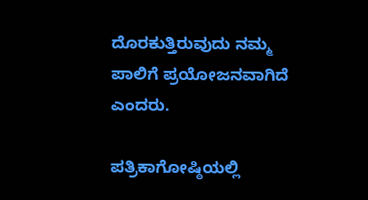ದೊರಕುತ್ತಿರುವುದು ನಮ್ಮ ಪಾಲಿಗೆ ಪ್ರಯೋಜನವಾಗಿದೆ ಎಂದರು.

ಪತ್ರಿಕಾಗೋಷ್ಠಿಯಲ್ಲಿ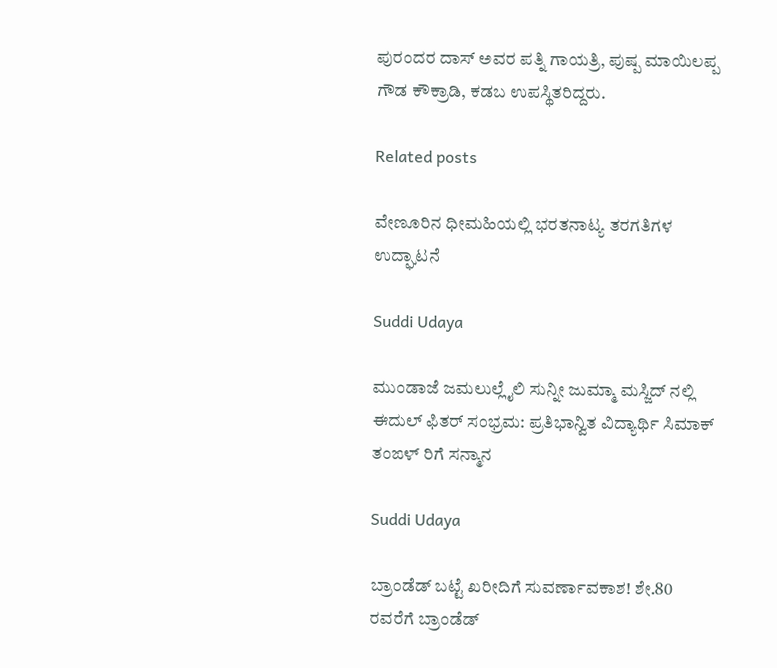ಪುರಂದರ ದಾಸ್ ಅವರ ಪತ್ನಿ ಗಾಯತ್ರಿ, ಪುಷ್ಪ ಮಾಯಿಲಪ್ಪ ಗೌಡ ಕೌಕ್ರಾಡಿ, ಕಡಬ ಉಪಸ್ಥಿತರಿದ್ದರು.

Related posts

ವೇಣೂರಿನ ಧೀಮಹಿಯಲ್ಲಿ ಭರತನಾಟ್ಯ ತರಗತಿಗಳ ಉದ್ಘಾಟನೆ

Suddi Udaya

ಮುಂಡಾಜೆ ಜಮಲುಲ್ಲೈಲಿ ಸುನ್ನೀ ಜುಮ್ಮಾ ಮಸ್ಜಿದ್ ನಲ್ಲಿ ಈದುಲ್ ಫಿತರ್ ಸಂಭ್ರಮ: ಪ್ರತಿಭಾನ್ವಿತ ವಿದ್ಯಾರ್ಥಿ ಸಿಮಾಕ್ ತಂಙಳ್ ರಿಗೆ ಸನ್ಮಾನ

Suddi Udaya

ಬ್ರಾಂಡೆಡ್ ಬಟ್ಟೆ ಖರೀದಿಗೆ ಸುವರ್ಣಾವಕಾಶ! ಶೇ.80 ರವರೆಗೆ ಬ್ರಾಂಡೆಡ್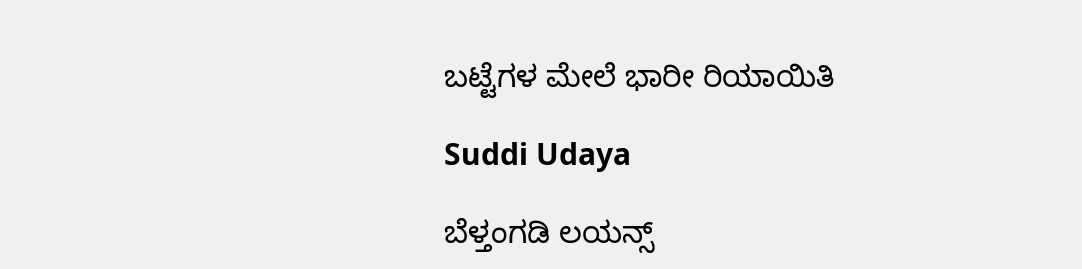ಬಟ್ಟೆಗಳ ಮೇಲೆ ಭಾರೀ ರಿಯಾಯಿತಿ

Suddi Udaya

ಬೆಳ್ತಂಗಡಿ ಲಯನ್ಸ್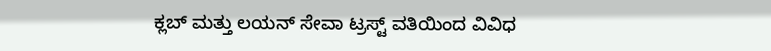ಕ್ಲಬ್ ಮತ್ತು ಲಯನ್ ಸೇವಾ ಟ್ರಸ್ಟ್ ವತಿಯಿಂದ ವಿವಿಧ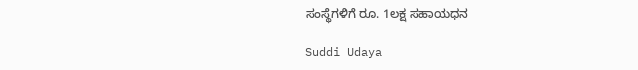ಸಂಸ್ಥೆಗಳಿಗೆ ರೂ. 1ಲಕ್ಷ ಸಹಾಯಧನ

Suddi Udaya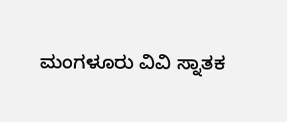ಮಂಗಳೂರು ವಿವಿ ಸ್ನಾತಕ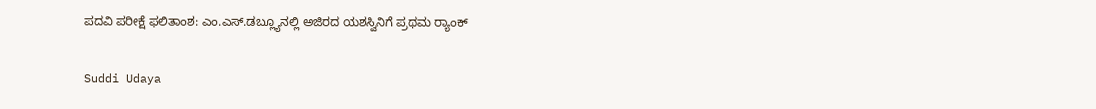ಪದವಿ ಪರೀಕ್ಷೆ ಫಲಿತಾಂಶ: ಎಂ.ಎಸ್.ಡಬ್ಲ್ಯೂನಲ್ಲಿ ಅಜಿರದ ಯಶಸ್ವಿನಿಗೆ ಪ್ರಥಮ ರ‍್ಯಾಂಕ್

Suddi Udaya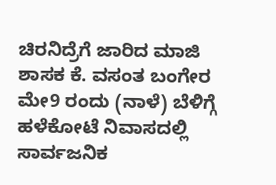ಚಿರನಿದ್ರೆಗೆ ಜಾರಿದ ಮಾಜಿ ಶಾಸಕ ಕೆ. ವಸಂತ ಬಂಗೇರ ಮೇ9 ರಂದು (ನಾಳೆ) ಬೆಳಿಗ್ಗೆ ಹಳೆಕೋಟೆ ನಿವಾಸದಲ್ಲಿ ಸಾರ್ವಜನಿಕ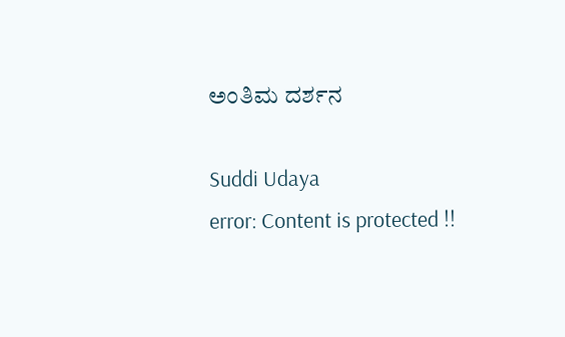ಅಂತಿಮ ದರ್ಶನ

Suddi Udaya
error: Content is protected !!